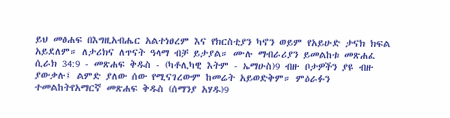ይህ መፅሐፍ በእግዚአብሔር አልተነፀረም እና የክርስቲያን ካኖን ወይም የአይሁድ ታናክ ክፍል አይደለም። ለታሪክና ለጥናት ዓላማ ብቻ ይታያል። ሙሉ ማብራሪያን ይመልከቱ መጽሐፈ ሲራክ 34:9 - መጽሐፍ ቅዱስ - (ካቶሊካዊ እትም - ኤማሁስ)9 ብዙ ቦታዎችን ያዩ ብዙ ያውቃሉ፤ ልምድ ያለው ሰው የሚናገረውም ከመሬት አይወድቅም። ምዕራፉን ተመልከትየአማርኛ መጽሐፍ ቅዱስ (ሰማንያ አሃዱ)9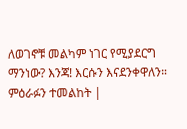ለወገኖቹ መልካም ነገር የሚያደርግ ማንነው? እንጃ! እርሱን እናደንቀዋለን። ምዕራፉን ተመልከት |